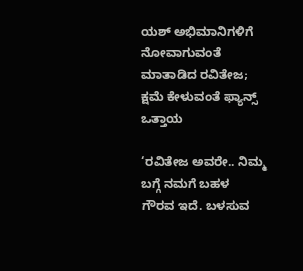ಯಶ್ ಅಭಿಮಾನಿಗಳಿಗೆ ನೋವಾಗುವಂತೆ ಮಾತಾಡಿದ ರವಿತೇಜ; ಕ್ಷಮೆ ಕೇಳುವಂತೆ ಫ್ಯಾನ್ಸ್ ಒತ್ತಾಯ

‘ರವಿತೇಜ ಅವರೇ.. ನಿಮ್ಮ ಬಗ್ಗೆ ನಮಗೆ ಬಹಳ ಗೌರವ ಇದೆ. ಬಳಸುವ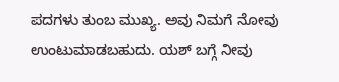ಪದಗಳು ತುಂಬ ಮುಖ್ಯ. ಅವು ನಿಮಗೆ ನೋವು ಉಂಟುಮಾಡಬಹುದು. ಯಶ್ ಬಗ್ಗೆ ನೀವು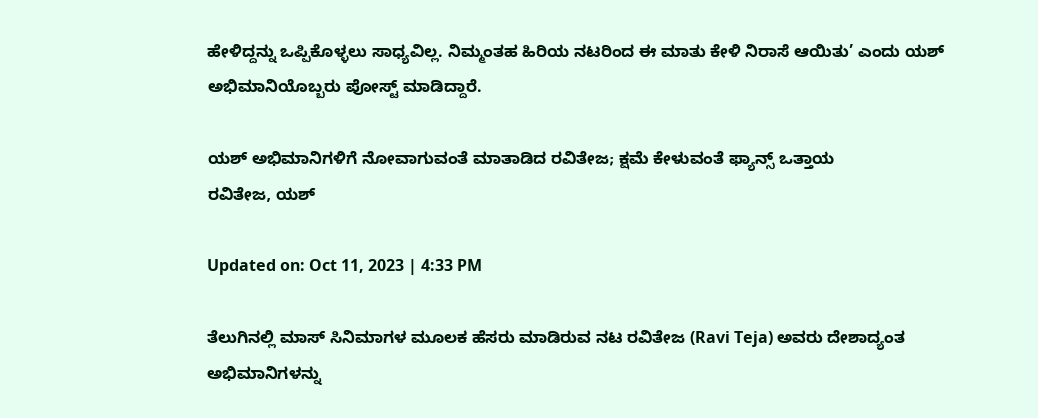ಹೇಳಿದ್ದನ್ನು ಒಪ್ಪಿಕೊಳ್ಳಲು ಸಾಧ್ಯವಿಲ್ಲ. ನಿಮ್ಮಂತಹ ಹಿರಿಯ ನಟರಿಂದ ಈ ಮಾತು ಕೇಳಿ ನಿರಾಸೆ ಆಯಿತು’ ಎಂದು ಯಶ್ ಅಭಿಮಾನಿಯೊಬ್ಬರು ಪೋಸ್ಟ್ ಮಾಡಿದ್ದಾರೆ.

ಯಶ್ ಅಭಿಮಾನಿಗಳಿಗೆ ನೋವಾಗುವಂತೆ ಮಾತಾಡಿದ ರವಿತೇಜ; ಕ್ಷಮೆ ಕೇಳುವಂತೆ ಫ್ಯಾನ್ಸ್ ಒತ್ತಾಯ
ರವಿತೇಜ, ಯಶ್

Updated on: Oct 11, 2023 | 4:33 PM

ತೆಲುಗಿನಲ್ಲಿ ಮಾಸ್ ಸಿನಿಮಾಗಳ ಮೂಲಕ ಹೆಸರು ಮಾಡಿರುವ ನಟ ರವಿತೇಜ (Ravi Teja) ಅವರು ದೇಶಾದ್ಯಂತ ಅಭಿಮಾನಿಗಳನ್ನು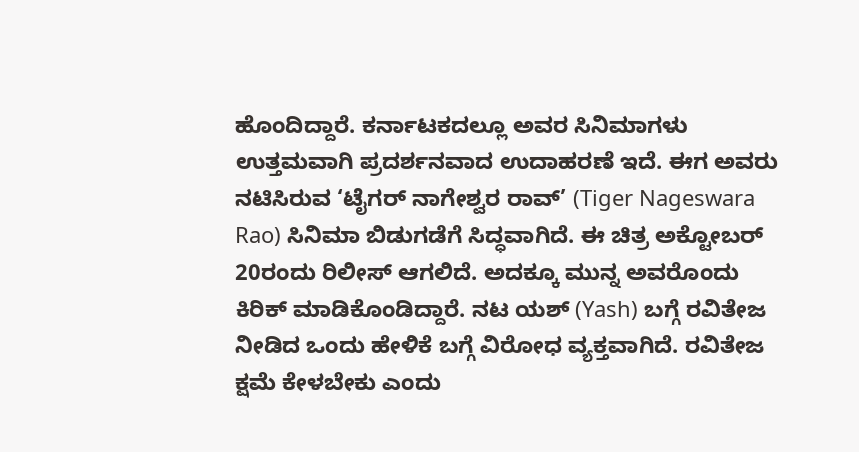ಹೊಂದಿದ್ದಾರೆ. ಕರ್ನಾಟಕದಲ್ಲೂ ಅವರ ಸಿನಿಮಾಗಳು ಉತ್ತಮವಾಗಿ ಪ್ರದರ್ಶನವಾದ ಉದಾಹರಣೆ ಇದೆ. ಈಗ ಅವರು ನಟಿಸಿರುವ ‘ಟೈಗರ್ ನಾಗೇಶ್ವರ ರಾವ್’ (Tiger Nageswara Rao) ಸಿನಿಮಾ ಬಿಡುಗಡೆಗೆ ಸಿದ್ಧವಾಗಿದೆ. ಈ ಚಿತ್ರ ಅಕ್ಟೋಬರ್ 20ರಂದು ರಿಲೀಸ್ ಆಗಲಿದೆ. ಅದಕ್ಕೂ ಮುನ್ನ ಅವರೊಂದು ಕಿರಿಕ್ ಮಾಡಿಕೊಂಡಿದ್ದಾರೆ. ನಟ ಯಶ್ (Yash) ಬಗ್ಗೆ ರವಿತೇಜ ನೀಡಿದ ಒಂದು ಹೇಳಿಕೆ ಬಗ್ಗೆ ವಿರೋಧ ವ್ಯಕ್ತವಾಗಿದೆ. ರವಿತೇಜ ಕ್ಷಮೆ ಕೇಳಬೇಕು ಎಂದು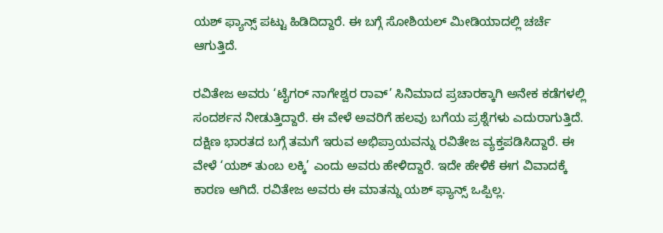ಯಶ್ ಫ್ಯಾನ್ಸ್ ಪಟ್ಟು ಹಿಡಿದಿದ್ದಾರೆ. ಈ ಬಗ್ಗೆ ಸೋಶಿಯಲ್ ಮೀಡಿಯಾದಲ್ಲಿ ಚರ್ಚೆ ಆಗುತ್ತಿದೆ.

ರವಿತೇಜ ಅವರು ‘ಟೈಗರ್ ನಾಗೇಶ್ವರ ರಾವ್’ ಸಿನಿಮಾದ ಪ್ರಚಾರಕ್ಕಾಗಿ ಅನೇಕ ಕಡೆಗಳಲ್ಲಿ ಸಂದರ್ಶನ ನೀಡುತ್ತಿದ್ದಾರೆ. ಈ ವೇಳೆ ಅವರಿಗೆ ಹಲವು ಬಗೆಯ ಪ್ರಶ್ನೆಗಳು ಎದುರಾಗುತ್ತಿದೆ. ದಕ್ಷಿಣ ಭಾರತದ ಬಗ್ಗೆ ತಮಗೆ ಇರುವ ಅಭಿಪ್ರಾಯವನ್ನು ರವಿತೇಜ ವ್ಯಕ್ತಪಡಿಸಿದ್ದಾರೆ. ಈ ವೇಳೆ ‘ಯಶ್ ತುಂಬ ಲಕ್ಕಿ’ ಎಂದು ಅವರು ಹೇಳಿದ್ದಾರೆ. ಇದೇ ಹೇಳಿಕೆ ಈಗ ವಿವಾದಕ್ಕೆ ಕಾರಣ ಆಗಿದೆ. ರವಿತೇಜ ಅವರು ಈ ಮಾತನ್ನು ಯಶ್ ಫ್ಯಾನ್ಸ್ ಒಪ್ಪಿಲ್ಲ.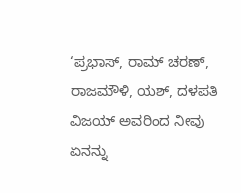‘ಪ್ರಭಾಸ್, ರಾಮ್ ಚರಣ್, ರಾಜಮೌಳಿ, ಯಶ್, ದಳಪತಿ ವಿಜಯ್ ಅವರಿಂದ ನೀವು ಏನನ್ನು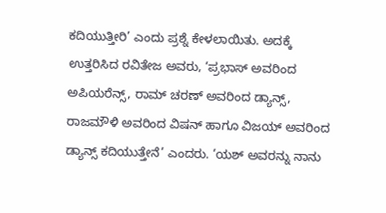ಕದಿಯುತ್ತೀರಿ’ ಎಂದು ಪ್ರಶ್ನೆ ಕೇಳಲಾಯಿತು. ಅದಕ್ಕೆ ಉತ್ತರಿಸಿದ ರವಿತೇಜ ಅವರು, ‘ಪ್ರಭಾಸ್ ಅವರಿಂದ ಅಪಿಯರೆನ್ಸ್, ರಾಮ್ ಚರಣ್ ಅವರಿಂದ ಡ್ಯಾನ್ಸ್, ರಾಜಮೌಳಿ ಅವರಿಂದ ವಿಷನ್ ಹಾಗೂ ವಿಜಯ್ ಅವರಿಂದ ಡ್ಯಾನ್ಸ್ ಕದಿಯುತ್ತೇನೆ’ ಎಂದರು. ‘ಯಶ್ ಅವರನ್ನು ನಾನು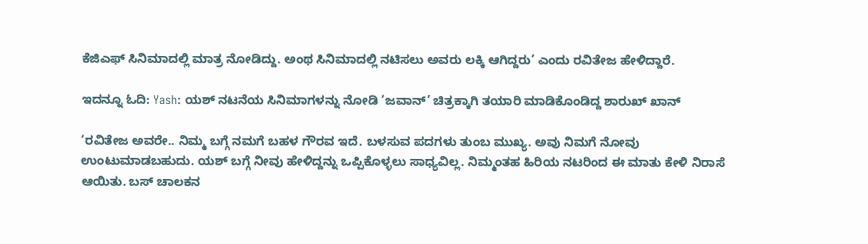ಕೆಜಿಎಫ್ ಸಿನಿಮಾದಲ್ಲಿ ಮಾತ್ರ ನೋಡಿದ್ದು. ಅಂಥ ಸಿನಿಮಾದಲ್ಲಿ ನಟಿಸಲು ಅವರು ಲಕ್ಕಿ ಆಗಿದ್ದರು’ ಎಂದು ರವಿತೇಜ ಹೇಳಿದ್ದಾರೆ.

ಇದನ್ನೂ ಓದಿ: Yash: ಯಶ್ ನಟನೆಯ ಸಿನಿಮಾಗಳನ್ನು ನೋಡಿ ‘ಜವಾನ್’ ಚಿತ್ರಕ್ಕಾಗಿ ತಯಾರಿ ಮಾಡಿಕೊಂಡಿದ್ದ ಶಾರುಖ್ ಖಾನ್

‘ರವಿತೇಜ ಅವರೇ.. ನಿಮ್ಮ ಬಗ್ಗೆ ನಮಗೆ ಬಹಳ ಗೌರವ ಇದೆ. ಬಳಸುವ ಪದಗಳು ತುಂಬ ಮುಖ್ಯ. ಅವು ನಿಮಗೆ ನೋವು ಉಂಟುಮಾಡಬಹುದು. ಯಶ್ ಬಗ್ಗೆ ನೀವು ಹೇಳಿದ್ದನ್ನು ಒಪ್ಪಿಕೊಳ್ಳಲು ಸಾಧ್ಯವಿಲ್ಲ. ನಿಮ್ಮಂತಹ ಹಿರಿಯ ನಟರಿಂದ ಈ ಮಾತು ಕೇಳಿ ನಿರಾಸೆ ಆಯಿತು. ಬಸ್ ಚಾಲಕನ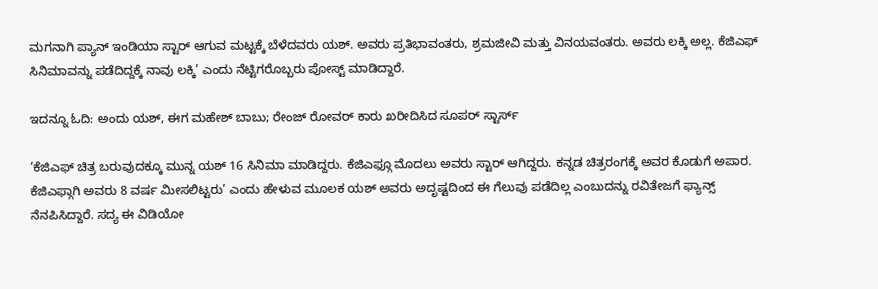ಮಗನಾಗಿ ಪ್ಯಾನ್ ಇಂಡಿಯಾ ಸ್ಟಾರ್ ಆಗುವ ಮಟ್ಟಕ್ಕೆ ಬೆಳೆದವರು ಯಶ್. ಅವರು ಪ್ರತಿಭಾವಂತರು, ಶ್ರಮಜೀವಿ ಮತ್ತು ವಿನಯವಂತರು. ಅವರು ಲಕ್ಕಿ ಅಲ್ಲ. ಕೆಜಿಎಫ್ ಸಿನಿಮಾವನ್ನು ಪಡೆದಿದ್ದಕ್ಕೆ ನಾವು ಲಕ್ಕಿ’ ಎಂದು ನೆಟ್ಟಿಗರೊಬ್ಬರು ಪೋಸ್ಟ್ ಮಾಡಿದ್ದಾರೆ.

ಇದನ್ನೂ ಓದಿ: ಅಂದು ಯಶ್, ಈಗ ಮಹೇಶ್ ಬಾಬು; ರೇಂಜ್ ರೋವರ್ ಕಾರು ಖರೀದಿಸಿದ ಸೂಪರ್ ಸ್ಟಾರ್ಸ್

‘ಕೆಜಿಎಫ್ ಚಿತ್ರ ಬರುವುದಕ್ಕೂ ಮುನ್ನ ಯಶ್ 16 ಸಿನಿಮಾ ಮಾಡಿದ್ದರು. ಕೆಜಿಎಫ್ಗೂ ಮೊದಲು ಅವರು ಸ್ಟಾರ್ ಆಗಿದ್ದರು. ಕನ್ನಡ ಚಿತ್ರರಂಗಕ್ಕೆ ಅವರ ಕೊಡುಗೆ ಅಪಾರ. ಕೆಜಿಎಫ್ಗಾಗಿ ಅವರು 8 ವರ್ಷ ಮೀಸಲಿಟ್ಟರು’ ಎಂದು ಹೇಳುವ ಮೂಲಕ ಯಶ್ ಅವರು ಅದೃಷ್ಟದಿಂದ ಈ ಗೆಲುವು ಪಡೆದಿಲ್ಲ ಎಂಬುದನ್ನು ರವಿತೇಜಗೆ ಫ್ಯಾನ್ಸ್ ನೆನಪಿಸಿದ್ದಾರೆ. ಸದ್ಯ ಈ ವಿಡಿಯೋ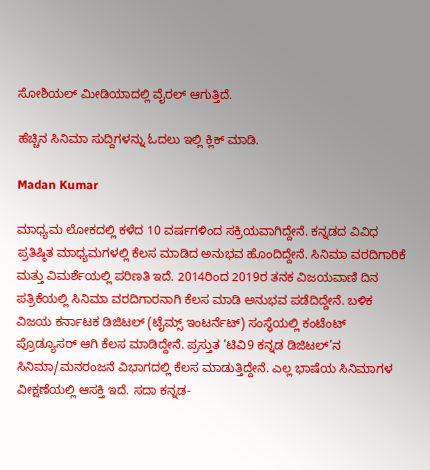ಸೋಶಿಯಲ್ ಮೀಡಿಯಾದಲ್ಲಿ ವೈರಲ್ ಆಗುತ್ತಿದೆ.

ಹೆಚ್ಚಿನ ಸಿನಿಮಾ ಸುದ್ದಿಗಳನ್ನು ಓದಲು ಇಲ್ಲಿ ಕ್ಲಿಕ್ ಮಾಡಿ.

Madan Kumar

ಮಾಧ್ಯಮ ಲೋಕದಲ್ಲಿ ಕಳೆದ 10 ವರ್ಷಗಳಿಂದ ಸಕ್ರಿಯವಾಗಿದ್ದೇನೆ. ಕನ್ನಡದ ವಿವಿಧ ಪ್ರತಿಷ್ಠಿತ ಮಾಧ್ಯಮಗಳಲ್ಲಿ ಕೆಲಸ ಮಾಡಿದ ಅನುಭವ ಹೊಂದಿದ್ದೇನೆ. ಸಿನಿಮಾ ವರದಿಗಾರಿಕೆ ಮತ್ತು ವಿಮರ್ಶೆಯಲ್ಲಿ ಪರಿಣತಿ ಇದೆ. 2014ರಿಂದ 2019ರ ತನಕ ವಿಜಯವಾಣಿ ದಿನ ಪತ್ರಿಕೆಯಲ್ಲಿ ಸಿನಿಮಾ ವರದಿಗಾರನಾಗಿ ಕೆಲಸ ಮಾಡಿ ಅನುಭವ ಪಡೆದಿದ್ದೇನೆ. ಬಳಿಕ ವಿಜಯ ಕರ್ನಾಟಕ ಡಿಜಿಟಲ್ (ಟೈಮ್ಸ್ ಇಂಟರ್ನೆಟ್) ಸಂಸ್ಥೆಯಲ್ಲಿ ಕಂಟೆಂಟ್ ಪ್ರೊಡ್ಯೂಸರ್ ಆಗಿ ಕೆಲಸ ಮಾಡಿದ್ದೇನೆ. ಪ್ರಸ್ತುತ ‘ಟಿವಿ9 ಕನ್ನಡ ಡಿಜಿಟಲ್’ನ ಸಿನಿಮಾ/ಮನರಂಜನೆ ವಿಭಾಗದಲ್ಲಿ ಕೆಲಸ ಮಾಡುತ್ತಿದ್ದೇನೆ. ಎಲ್ಲ ಭಾಷೆಯ ಸಿನಿಮಾಗಳ ವೀಕ್ಷಣೆಯಲ್ಲಿ ಆಸಕ್ತಿ ಇದೆ. ಸದಾ ಕನ್ನಡ-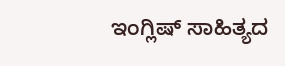ಇಂಗ್ಲಿಷ್ ಸಾಹಿತ್ಯದ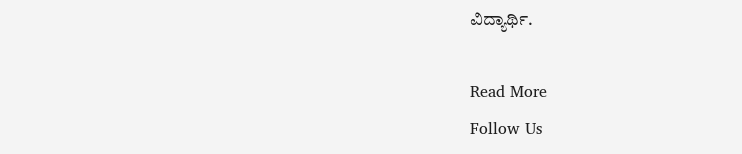ವಿದ್ಯಾರ್ಥಿ.

Read More
Follow Us